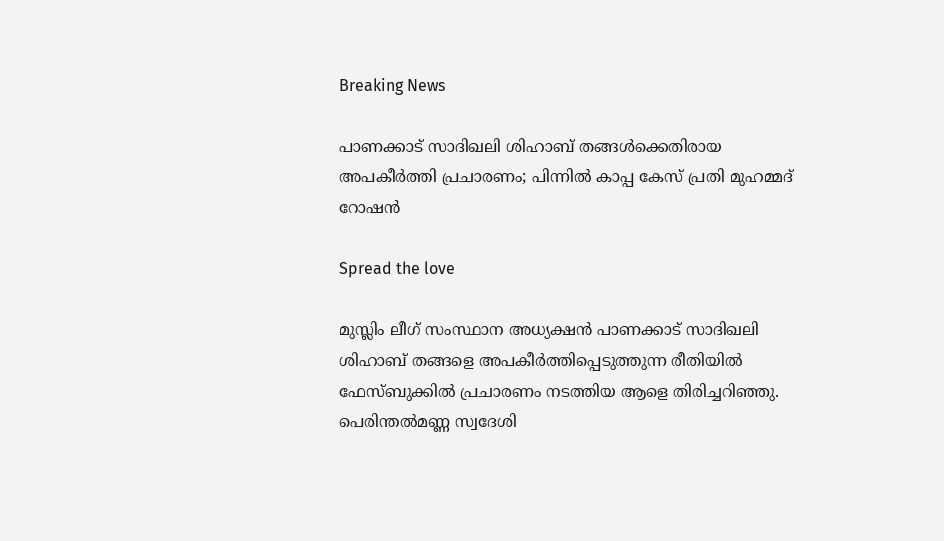Breaking News

പാണക്കാട് സാദിഖലി ശിഹാബ് തങ്ങള്‍ക്കെതിരായ അപകീര്‍ത്തി പ്രചാരണം; പിന്നില്‍ കാപ്പ കേസ് പ്രതി മുഹമ്മദ് റോഷന്‍

Spread the love

മുസ്ലിം ലീഗ് സംസ്ഥാന അധ്യക്ഷന്‍ പാണക്കാട് സാദിഖലി ശിഹാബ് തങ്ങളെ അപകീര്‍ത്തിപ്പെടുത്തുന്ന രീതിയില്‍ ഫേസ്ബുക്കില്‍ പ്രചാരണം നടത്തിയ ആളെ തിരിച്ചറിഞ്ഞു. പെരിന്തല്‍മണ്ണ സ്വദേശി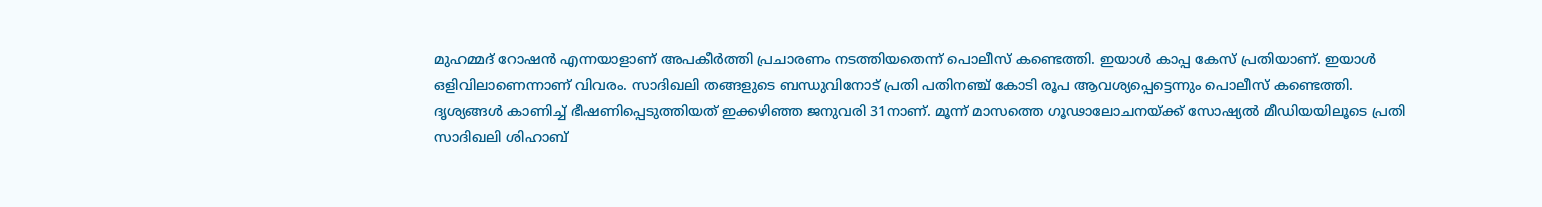മുഹമ്മദ് റോഷന്‍ എന്നയാളാണ് അപകീര്‍ത്തി പ്രചാരണം നടത്തിയതെന്ന് പൊലീസ് കണ്ടെത്തി. ഇയാള്‍ കാപ്പ കേസ് പ്രതിയാണ്. ഇയാള്‍ ഒളിവിലാണെന്നാണ് വിവരം. സാദിഖലി തങ്ങളുടെ ബന്ധുവിനോട് പ്രതി പതിനഞ്ച് കോടി രൂപ ആവശ്യപ്പെട്ടെന്നും പൊലീസ് കണ്ടെത്തി. ദൃശ്യങ്ങള്‍ കാണിച്ച് ഭീഷണിപ്പെടുത്തിയത് ഇക്കഴിഞ്ഞ ജനുവരി 31നാണ്. മൂന്ന് മാസത്തെ ഗൂഢാലോചനയ്ക്ക് സോഷ്യല്‍ മീഡിയയിലൂടെ പ്രതി സാദിഖലി ശിഹാബ്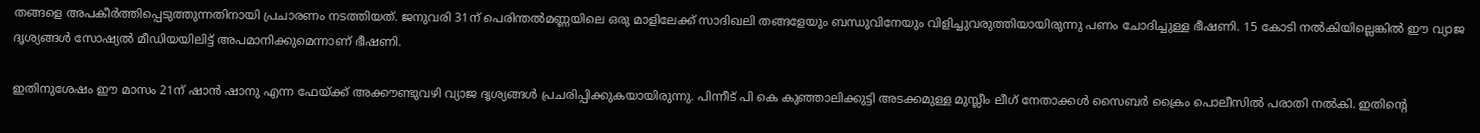തങ്ങളെ അപകീര്‍ത്തിപ്പെടുത്തുന്നതിനായി പ്രചാരണം നടത്തിയത്. ജനുവരി 31ന് പെരിന്തല്‍മണ്ണയിലെ ഒരു മാളിലേക്ക് സാദിഖലി തങ്ങളേയും ബന്ധുവിനേയും വിളിച്ചുവരുത്തിയായിരുന്നു പണം ചോദിച്ചുള്ള ഭീഷണി. 15 കോടി നല്‍കിയില്ലെങ്കില്‍ ഈ വ്യാജ ദൃശ്യങ്ങള്‍ സോഷ്യല്‍ മീഡിയയിലിട്ട് അപമാനിക്കുമെന്നാണ് ഭീഷണി.

ഇതിനുശേഷം ഈ മാസം 21ന് ഷാന്‍ ഷാനു എന്ന ഫേയ്ക്ക് അക്കൗണ്ടുവഴി വ്യാജ ദൃശ്യങ്ങള്‍ പ്രചരിപ്പിക്കുകയായിരുന്നു. പിന്നീട് പി കെ കുഞ്ഞാലിക്കുട്ടി അടക്കമുള്ള മുസ്ലീം ലീഗ് നേതാക്കള്‍ സൈബര്‍ ക്രൈം പൊലീസില്‍ പരാതി നല്‍കി. ഇതിന്റെ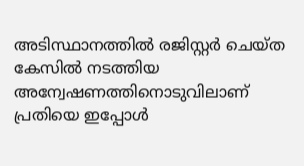അടിസ്ഥാനത്തില്‍ രജിസ്റ്റര്‍ ചെയ്ത കേസില്‍ നടത്തിയ അന്വേഷണത്തിനൊടുവിലാണ് പ്രതിയെ ഇപ്പോള്‍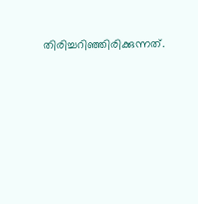തിരിച്ചറിഞ്ഞിരിക്കുന്നത്.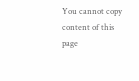You cannot copy content of this page